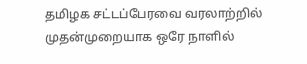தமிழக சட்டப்பேரவை வரலாற்றில் முதன்முறையாக ஒரே நாளில்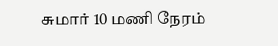சுமார் 10 மணி நேரம்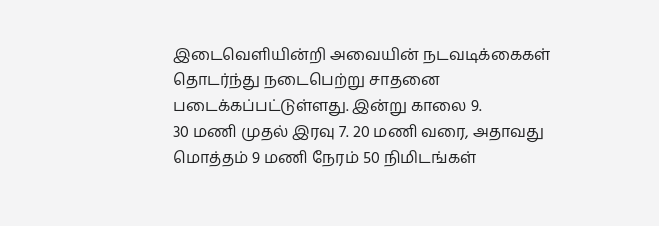இடைவெளியின்றி அவையின் நடவடிக்கைகள் தொடர்ந்து நடைபெற்று சாதனை படைக்கப்பட்டுள்ளது. இன்று காலை 9.
30 மணி முதல் இரவு 7. 20 மணி வரை, அதாவது மொத்தம் 9 மணி நேரம் 50 நிமிடங்கள்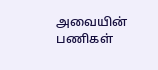அவையின் பணிகள்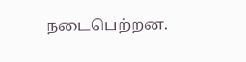நடைபெற்றன.